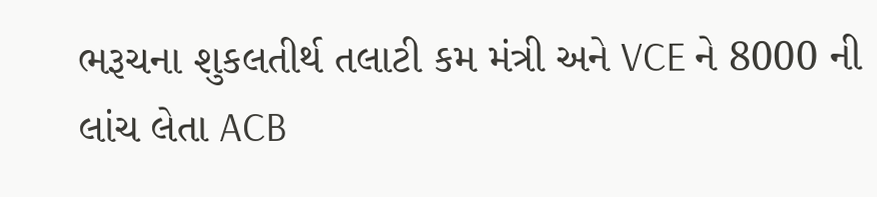ભરૂચના શુકલતીર્થ તલાટી કમ મંત્રી અને VCE ને 8000 ની લાંચ લેતા ACB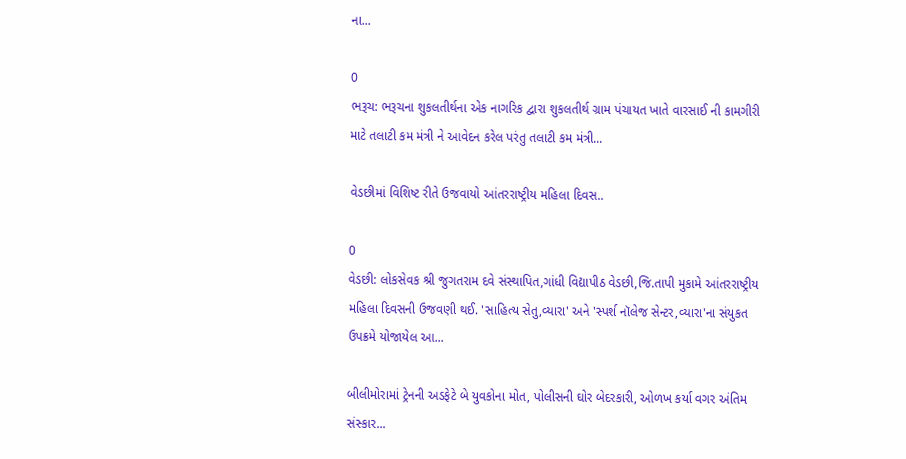ના...

0
ભરૂચ: ભરૂચના શુકલતીર્થના એક નાગરિક દ્વારા શુકલતીર્થ ગ્રામ પંચાયત ખાતે વારસાઈ ની કામગીરી માટે તલાટી કમ મંત્રી ને આવેદન કરેલ પરંતુ તલાટી કમ મંત્રી...

વેડછીમાં વિશિષ્ટ રીતે ઉજવાયો આંતરરાષ્ટ્રીય મહિલા દિવસ..

0
વેડછી: લોકસેવક શ્રી જુગતરામ દવે સંસ્થાપિત,ગાંધી વિદ્યાપીઠ વેડછી,જિ.તાપી મુકામે આંતરરાષ્ટ્રીય મહિલા દિવસની ઉજવણી થઈ. 'સાહિત્ય સેતુ,વ્યારા' અને 'સ્પર્શ નૉલેજ સેન્ટર,વ્યારા'ના સંયુકત ઉપક્રમે યોજાયેલ આ...

બીલીમોરામાં ટ્રેનની અડફેટે બે યુવકોના મોત, પોલીસની ઘોર બેદરકારી, ઓળખ કર્યા વગર અંતિમ સંસ્કાર...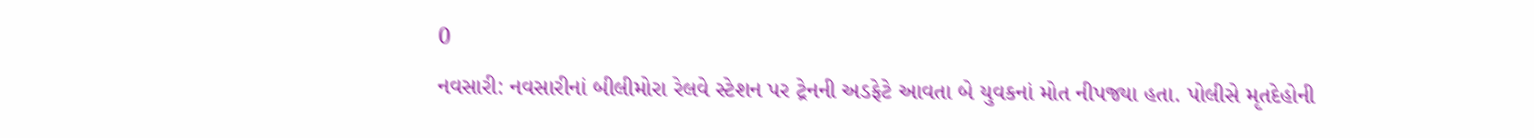0
નવસારી: નવસારીનાં બીલીમોરા રેલવે સ્ટેશન પર ટ્રેનની અડફેટે આવતા બે યુવકનાં મોત નીપજ્યા હતા. પોલીસે મૃતદેહોની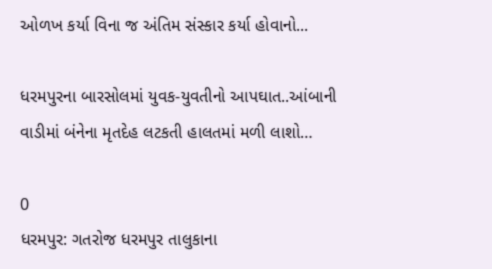ઓળખ કર્યા વિના જ અંતિમ સંસ્કાર કર્યા હોવાનો...

ધરમપુરના બારસોલમાં યુવક-યુવતીનો આપઘાત..આંબાની વાડીમાં બંનેના મૃતદેહ લટકતી હાલતમાં મળી લાશો…

0
ધરમપુર: ગતરોજ ધરમપુર તાલુકાના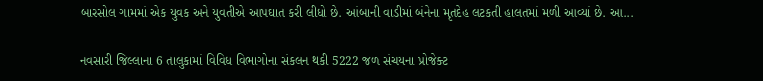બારસોલ ગામમાં એક યુવક અને યુવતીએ આપઘાત કરી લીધો છે. આંબાની વાડીમાં બંનેના મૃતદેહ લટકતી હાલતમાં મળી આવ્યાં છે. આ...

નવસારી જિલ્લાના 6 તાલુકામાં વિવિધ વિભાગોના સંકલન થકી 5222 જળ સંચયના પ્રોજેક્ટ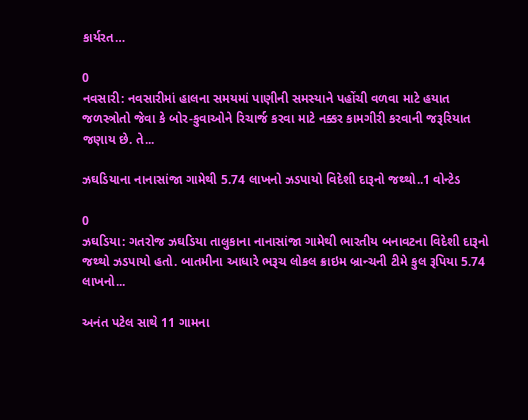કાર્યરત…

0
નવસારી: નવસારીમાં હાલના સમયમાં પાણીની સમસ્યાને પહોંચી વળવા માટે હયાત જળસ્ત્રોતો જેવા કે બોર-કુવાઓને રિચાર્જ કરવા માટે નક્કર કામગીરી કરવાની જરૂરિયાત જણાય છે. તે...

ઝઘડિયાના નાનાસાંજા ગામેથી 5.74 લાખનો ઝડપાયો વિદેશી દારૂનો જથ્થો..1 વોન્ટેડ

0
ઝઘડિયા: ગતરોજ ઝઘડિયા તાલુકાના નાનાસાંજા ગામેથી ભારતીય બનાવટના વિદેશી દારૂનો જથ્થો ઝડપાયો હતો. બાતમીના આધારે ભરૂચ લોકલ ક્રાઇમ બ્રાન્ચની ટીમે કુલ રૂપિયા 5.74 લાખનો...

અનંત પટેલ સાથે 11 ગામના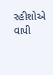રહીશોએ વાપી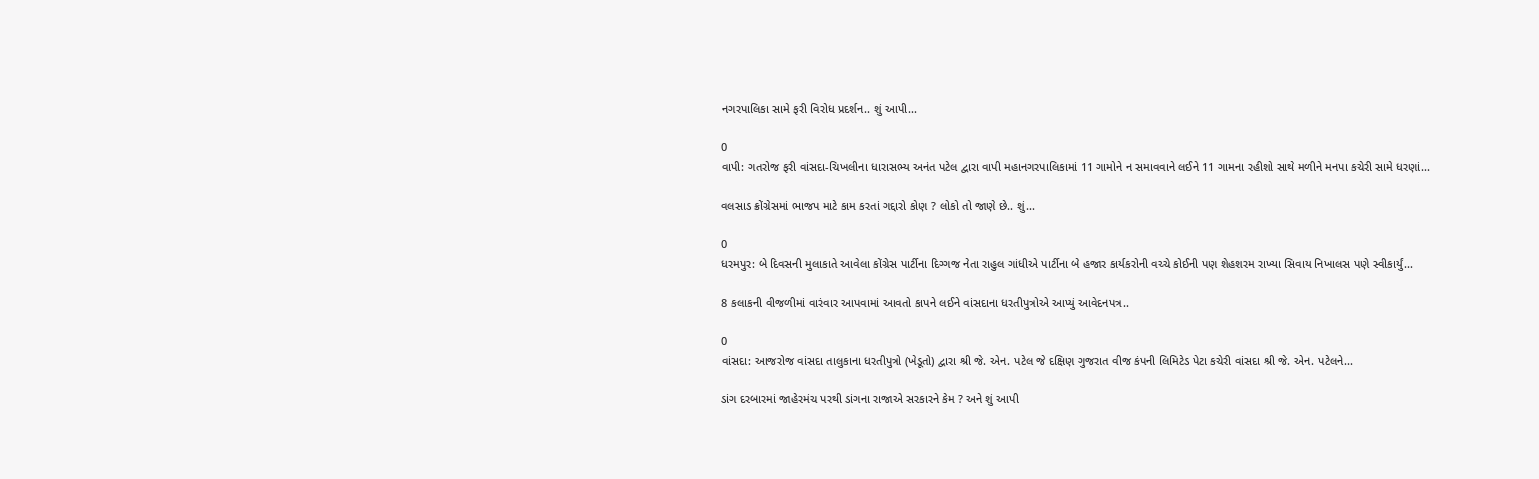નગરપાલિકા સામે ફરી વિરોધ પ્રદર્શન.. શું આપી...

0
વાપી: ગતરોજ ફરી વાંસદા-ચિખલીના ધારાસભ્ય અનંત પટેલ દ્વારા વાપી મહાનગરપાલિકામાં 11 ગામોને ન સમાવવાને લઈને 11 ગામના રહીશો સાથે મળીને મનપા કચેરી સામે ધરણાં...

વલસાડ ક્રોંગ્રેસમાં ભાજપ માટે કામ કરતાં ગદ્દારો કોણ ? લોકો તો જાણે છે.. શું...

0
ધરમપુર: બે દિવસની મુલાકાતે આવેલા કોંગ્રેસ પાર્ટીના દિગ્ગજ નેતા રાહુલ ગાંધીએ પાર્ટીના બે હજાર કાર્યકરોની વચ્ચે કોઈની પણ શેહશરમ રાખ્યા સિવાય નિખાલસ પણે સ્વીકાર્યું...

8 કલાકની વીજળીમાં વારંવાર આપવામાં આવતો કાપને લઈને વાંસદાના ધરતીપુત્રોએ આપ્યું આવેદનપત્ર..

0
વાંસદા: આજરોજ વાંસદા તાલુકાના ધરતીપુત્રો (ખેડૂતો) દ્વારા શ્રી જે. એન. પટેલ જે દક્ષિણ ગુજરાત વીજ કંપની લિમિટેડ પેટા કચેરી વાંસદા શ્રી જે. એન. પટેલને...

ડાંગ દરબારમાં જાહેરમંચ પરથી ડાંગના રાજાએ સરકારને કેમ ? અને શું આપી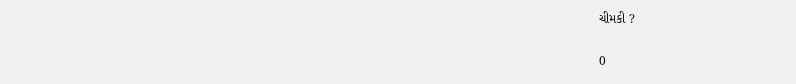ચીમકી ?

0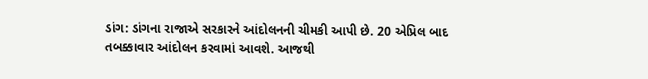ડાંગ: ડાંગના રાજાએ સરકારને આંદોલનની ચીમકી આપી છે. 20 એપ્રિલ બાદ તબક્કાવાર આંદોલન કરવામાં આવશે. આજથી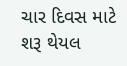ચાર દિવસ માટે શરૂ થેયલ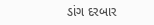ડાંગ દરબાર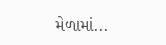મેળામાં...